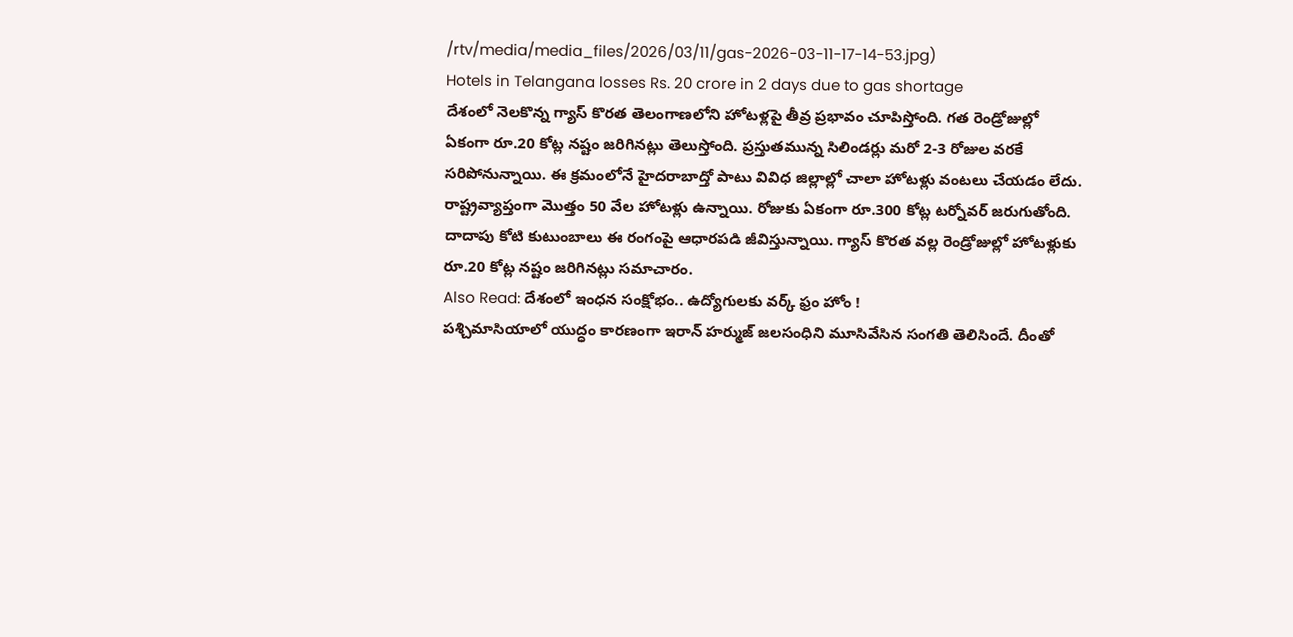/rtv/media/media_files/2026/03/11/gas-2026-03-11-17-14-53.jpg)
Hotels in Telangana losses Rs. 20 crore in 2 days due to gas shortage
దేశంలో నెలకొన్న గ్యాస్ కొరత తెలంగాణలోని హోటళ్లపై తీవ్ర ప్రభావం చూపిస్తోంది. గత రెండ్రోజుల్లో ఏకంగా రూ.20 కోట్ల నష్టం జరిగినట్లు తెలుస్తోంది. ప్రస్తుతమున్న సిలిండర్లు మరో 2-3 రోజుల వరకే సరిపోనున్నాయి. ఈ క్రమంలోనే హైదరాబాద్తో పాటు వివిధ జిల్లాల్లో చాలా హోటళ్లు వంటలు చేయడం లేదు. రాష్ట్రవ్యాప్తంగా మొత్తం 50 వేల హోటళ్లు ఉన్నాయి. రోజుకు ఏకంగా రూ.300 కోట్ల టర్నోవర్ జరుగుతోంది. దాదాపు కోటి కుటుంబాలు ఈ రంగంపై ఆధారపడి జీవిస్తున్నాయి. గ్యాస్ కొరత వల్ల రెండ్రోజుల్లో హోటళ్లుకు రూ.20 కోట్ల నష్టం జరిగినట్లు సమాచారం.
Also Read: దేశంలో ఇంధన సంక్షోభం.. ఉద్యోగులకు వర్క్ ఫ్రం హోం !
పశ్చిమాసియాలో యుద్ధం కారణంగా ఇరాన్ హర్ముజ్ జలసంధిని మూసివేసిన సంగతి తెలిసిందే. దీంతో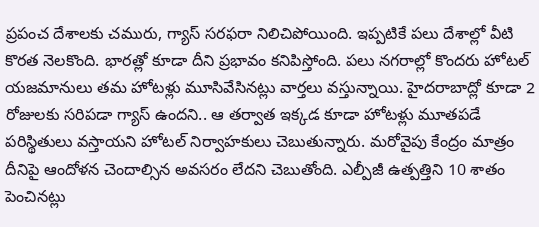ప్రపంచ దేశాలకు చమురు, గ్యాస్ సరఫరా నిలిచిపోయింది. ఇప్పటికే పలు దేశాల్లో వీటి కొరత నెలకొంది. భారత్లో కూడా దీని ప్రభావం కనిపిస్తోంది. పలు నగరాల్లో కొందరు హోటల్ యజమానులు తమ హోటళ్లు మూసివేసినట్లు వార్తలు వస్తున్నాయి. హైదరాబాద్లో కూడా 2 రోజులకు సరిపడా గ్యాస్ ఉందని.. ఆ తర్వాత ఇక్కడ కూడా హోటళ్లు మూతపడే పరిస్థితులు వస్తాయని హోటల్ నిర్వాహకులు చెబుతున్నారు. మరోవైపు కేంద్రం మాత్రం దీనిపై ఆందోళన చెందాల్సిన అవసరం లేదని చెబుతోంది. ఎల్పీజీ ఉత్పత్తిని 10 శాతం పెంచినట్లు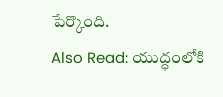పేర్కొంది.
Also Read: యుద్ధంలోకి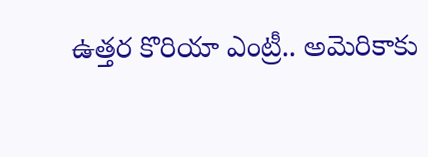ఉత్తర కొరియా ఎంట్రీ.. అమెరికాకు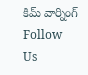కిమ్ వార్నింగ్
Follow Us